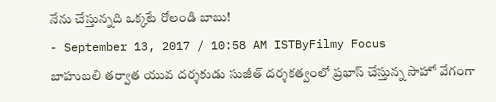నేను చేస్తున్నది ఒక్కటే రోలండి బాబు!
- September 13, 2017 / 10:58 AM ISTByFilmy Focus
బాహుబలి తర్వాత యువ దర్శకుడు సుజీత్ దర్శకత్వంలో ప్రభాస్ చేస్తున్న సాహో వేగంగా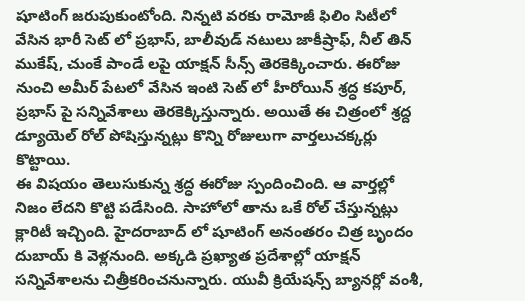షూటింగ్ జరుపుకుంటోంది. నిన్నటి వరకు రామోజీ ఫిలిం సిటీలో వేసిన భారీ సెట్ లో ప్రభాస్, బాలీవుడ్ నటులు జాకీష్రాఫ్, నీల్ తిన్ ముకేష్, చుంకే పాండే లపై యాక్షన్ సీన్స్ తెరకెక్కించారు. ఈరోజు నుంచి అమీర్ పేటలో వేసిన ఇంటి సెట్ లో హీరోయిన్ శ్రద్ధ కపూర్, ప్రభాస్ పై సన్నివేశాలు తెరకెక్కిస్తున్నారు. అయితే ఈ చిత్రంలో శ్రద్ద డ్యూయెల్ రోల్ పోషిస్తున్నట్లు కొన్ని రోజులుగా వార్తలుచక్కర్లు కొట్టాయి.
ఈ విషయం తెలుసుకున్న శ్రద్ధ ఈరోజు స్పందించింది. ఆ వార్తల్లో నిజం లేదని కొట్టి పడేసింది. సాహోలో తాను ఒకే రోల్ చేస్తున్నట్లు క్లారిటీ ఇచ్చింది. హైదరాబాద్ లో షూటింగ్ అనంతరం చిత్ర బృందం దుబాయ్ కి వెళ్లనుంది. అక్కడి ప్రఖ్యాత ప్రదేశాల్లో యాక్షన్ సన్నివేశాలను చిత్రీకరించనున్నారు. యువీ క్రియేషన్స్ బ్యానర్లో వంశీ,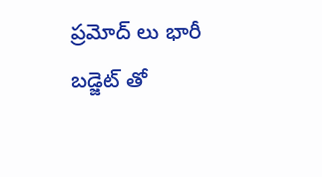ప్రమోద్ లు భారీ బడ్జెట్ తో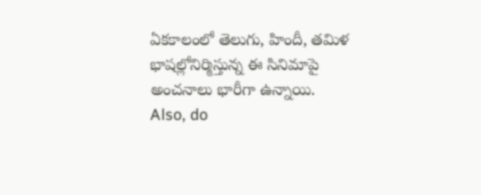ఏకకాలంలో తెలుగు, హిందీ, తమిళ భాషల్లోనిర్మిస్తున్న ఈ సినిమాపై అంచనాలు భారీగా ఉన్నాయి.
Also, do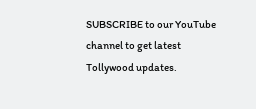SUBSCRIBE to our YouTube channel to get latest Tollywood updates.